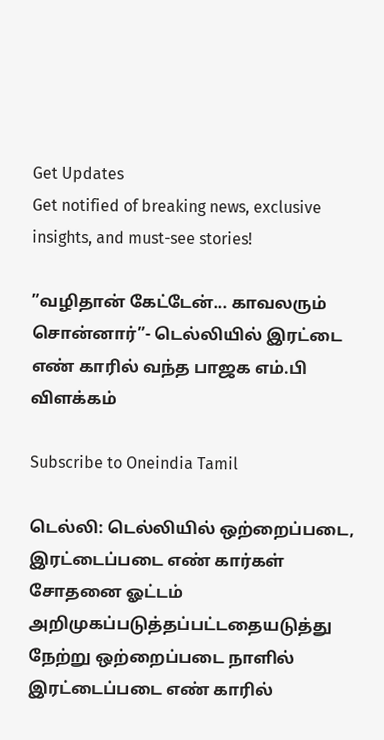Get Updates
Get notified of breaking news, exclusive insights, and must-see stories!

”வழிதான் கேட்டேன்... காவலரும் சொன்னார்”- டெல்லியில் இரட்டை எண் காரில் வந்த பாஜக எம்.பி விளக்கம்

Subscribe to Oneindia Tamil

டெல்லி: டெல்லியில் ஒற்றைப்படை, இரட்டைப்படை எண் கார்கள் சோதனை ஓட்டம் அறிமுகப்படுத்தப்பட்டதையடுத்து நேற்று ஒற்றைப்படை நாளில் இரட்டைப்படை எண் காரில்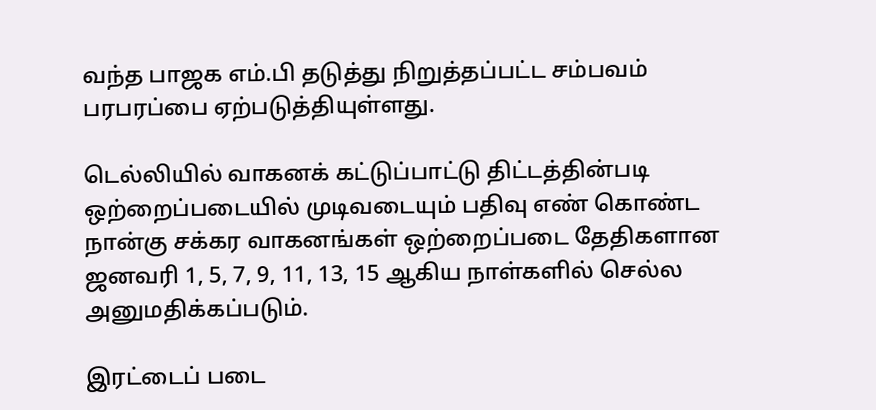வந்த பாஜக எம்.பி தடுத்து நிறுத்தப்பட்ட சம்பவம் பரபரப்பை ஏற்படுத்தியுள்ளது.

டெல்லியில் வாகனக் கட்டுப்பாட்டு திட்டத்தின்படி ஒற்றைப்படையில் முடிவடையும் பதிவு எண் கொண்ட நான்கு சக்கர வாகனங்கள் ஒற்றைப்படை தேதிகளான ஜனவரி 1, 5, 7, 9, 11, 13, 15 ஆகிய நாள்களில் செல்ல அனுமதிக்கப்படும்.

இரட்டைப் படை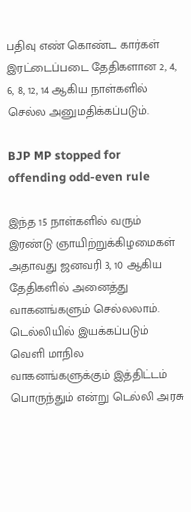பதிவு எண் கொண்ட கார்கள் இரட்டைப்படை தேதிகளான 2, 4, 6, 8, 12, 14 ஆகிய நாள்களில் செல்ல அனுமதிக்கப்படும்.

BJP MP stopped for offending odd-even rule

இந்த 15 நாள்களில் வரும் இரண்டு ஞாயிற்றுக்கிழமைகள் அதாவது ஜனவரி 3, 10 ஆகிய தேதிகளில் அனைத்து வாகனங்களும் செல்லலாம். டெல்லியில் இயக்கப்படும் வெளி மாநில வாகனங்களுக்கும் இத்திட்டம் பொருந்தும் என்று டெல்லி அரசு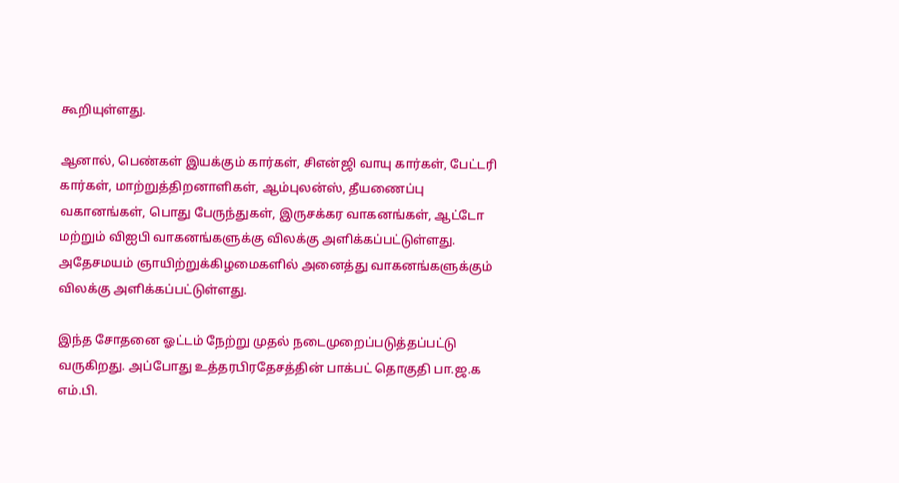கூறியுள்ளது.

ஆனால், பெண்கள் இயக்கும் கார்கள், சிஎன்ஜி வாயு கார்கள், பேட்டரி கார்கள், மாற்றுத்திறனாளிகள், ஆம்புலன்ஸ், தீயணைப்பு வகானங்கள், பொது பேருந்துகள், இருசக்கர வாகனங்கள், ஆட்டோ மற்றும் விஐபி வாகனங்களுக்கு விலக்கு அளிக்கப்பட்டுள்ளது. அதேசமயம் ஞாயிற்றுக்கிழமைகளில் அனைத்து வாகனங்களுக்கும் விலக்கு அளிக்கப்பட்டுள்ளது.

இந்த சோதனை ஓட்டம் நேற்று முதல் நடைமுறைப்படுத்தப்பட்டு வருகிறது. அப்போது உத்தரபிரதேசத்தின் பாக்பட் தொகுதி பா.ஜ.க எம்.பி.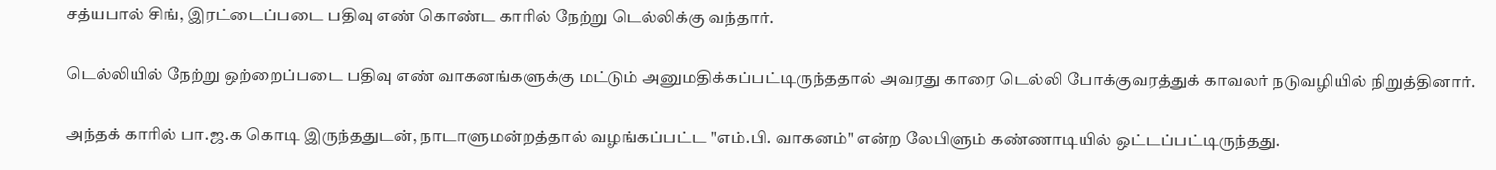சத்யபால் சிங், இரட்டைப்படை பதிவு எண் கொண்ட காரில் நேற்று டெல்லிக்கு வந்தார்.

டெல்லியில் நேற்று ஒற்றைப்படை பதிவு எண் வாகனங்களுக்கு மட்டும் அனுமதிக்கப்பட்டிருந்ததால் அவரது காரை டெல்லி போக்குவரத்துக் காவலர் நடுவழியில் நிறுத்தினார்.

அந்தக் காரில் பா.ஜ.க கொடி இருந்ததுடன், நாடாளுமன்றத்தால் வழங்கப்பட்ட "எம்.பி. வாகனம்" என்ற லேபிளும் கண்ணாடியில் ஒட்டப்பட்டிருந்தது.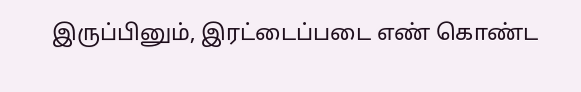இருப்பினும், இரட்டைப்படை எண் கொண்ட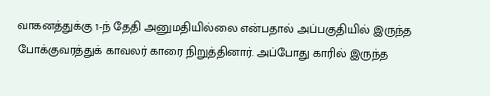வாகனத்துக்கு 1-ந் தேதி அனுமதியில்லை என்பதால் அப்பகுதியில் இருந்த போக்குவரத்துக் காவலர் காரை நிறுத்தினார். அப்போது காரில் இருந்த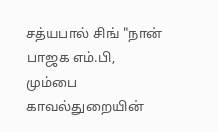சத்யபால் சிங் "நான் பாஜக எம்.பி, மும்பை காவல்துறையின்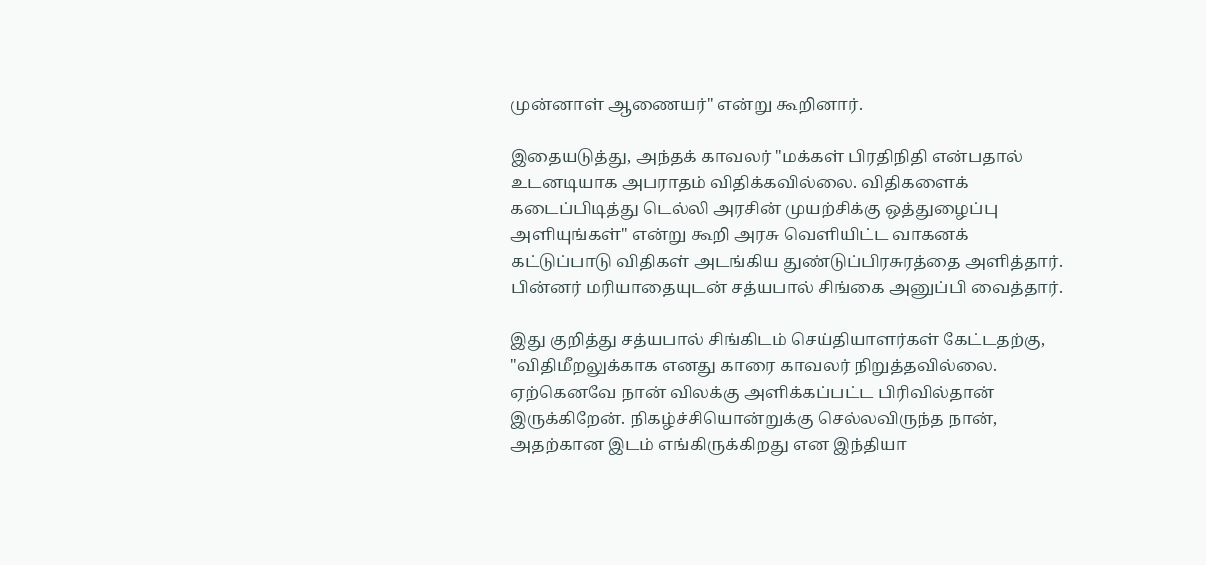முன்னாள் ஆணையர்" என்று கூறினார்.

இதையடுத்து, அந்தக் காவலர் "மக்கள் பிரதிநிதி என்பதால் உடனடியாக அபராதம் விதிக்கவில்லை. விதிகளைக் கடைப்பிடித்து டெல்லி அரசின் முயற்சிக்கு ஒத்துழைப்பு அளியுங்கள்" என்று கூறி அரசு வெளியிட்ட வாகனக் கட்டுப்பாடு விதிகள் அடங்கிய துண்டுப்பிரசுரத்தை அளித்தார். பின்னர் மரியாதையுடன் சத்யபால் சிங்கை அனுப்பி வைத்தார்.

இது குறித்து சத்யபால் சிங்கிடம் செய்தியாளர்கள் கேட்டதற்கு, "விதிமீறலுக்காக எனது காரை காவலர் நிறுத்தவில்லை. ஏற்கெனவே நான் விலக்கு அளிக்கப்பட்ட பிரிவில்தான் இருக்கிறேன். நிகழ்ச்சியொன்றுக்கு செல்லவிருந்த நான், அதற்கான இடம் எங்கிருக்கிறது என இந்தியா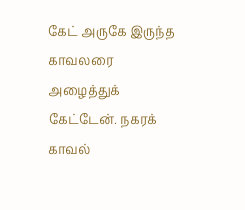கேட் அருகே இருந்த காவலரை அழைத்துக் கேட்டேன். நகரக் காவல்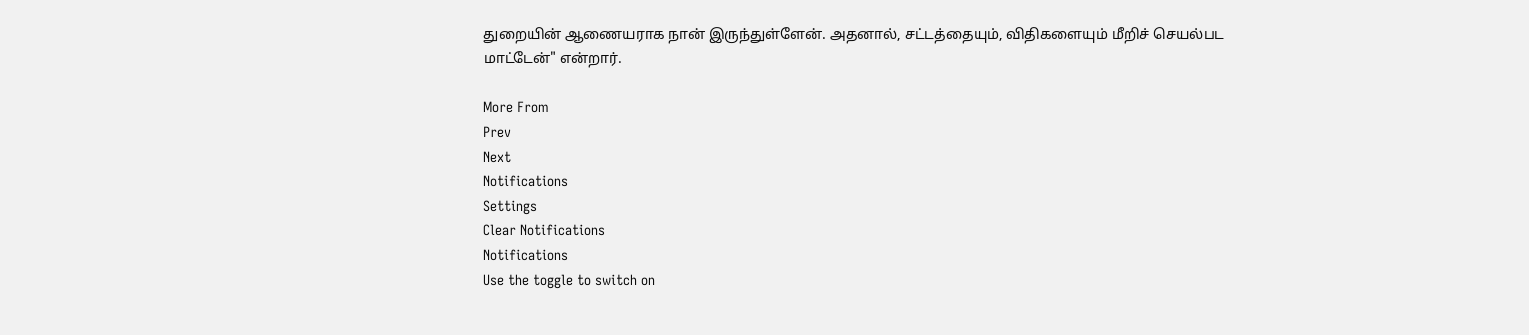துறையின் ஆணையராக நான் இருந்துள்ளேன். அதனால், சட்டத்தையும், விதிகளையும் மீறிச் செயல்பட மாட்டேன்" என்றார்.

More From
Prev
Next
Notifications
Settings
Clear Notifications
Notifications
Use the toggle to switch on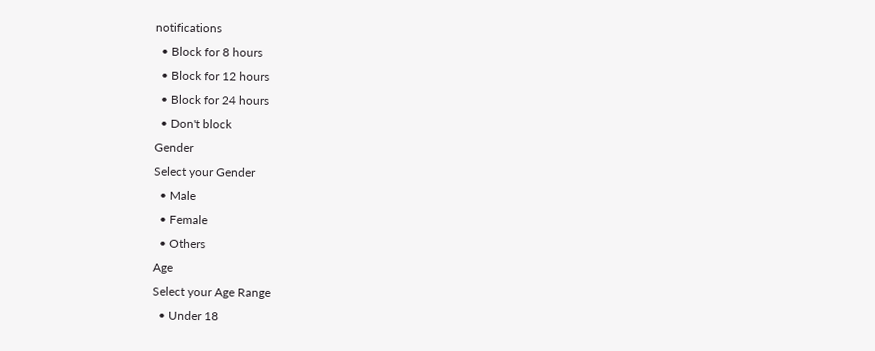notifications
  • Block for 8 hours
  • Block for 12 hours
  • Block for 24 hours
  • Don't block
Gender
Select your Gender
  • Male
  • Female
  • Others
Age
Select your Age Range
  • Under 18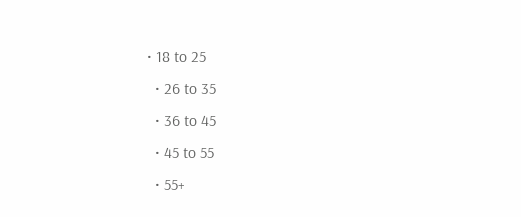• 18 to 25
  • 26 to 35
  • 36 to 45
  • 45 to 55
  • 55+